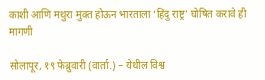काशी आणि मथुरा मुक्त होऊन भारताला ‘हिंदु राष्ट्र’ घोषित करावे ही मागणी

सोलापूर, १९ फेब्रुवारी (वार्ता.) – येथील विश्व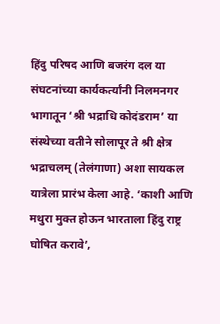हिंदु परिषद आणि बजरंग दल या संघटनांच्या कार्यकर्त्यांनी निलमनगर भागातून ‘श्री भद्राधि कोदंडराम’ या संस्थेच्या वतीने सोलापूर ते श्री क्षेत्र भद्राचलम् (तेलंगाणा) अशा सायकल यात्रेला प्रारंभ केला आहे. ‘काशी आणि मथुरा मुक्त होऊन भारताला हिंदु राष्ट्र घोषित करावे’,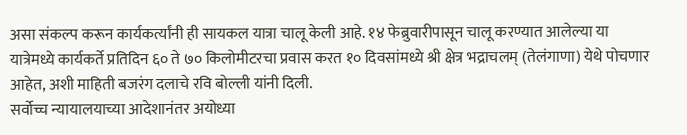असा संकल्प करून कार्यकर्त्यांनी ही सायकल यात्रा चालू केली आहे. १४ फेब्रुवारीपासून चालू करण्यात आलेल्या या यात्रेमध्ये कार्यकर्ते प्रतिदिन ६० ते ७० किलोमीटरचा प्रवास करत १० दिवसांमध्ये श्री क्षेत्र भद्राचलम् (तेलंगाणा) येथे पोचणार आहेत, अशी माहिती बजरंग दलाचे रवि बोल्ली यांनी दिली.
सर्वोच्च न्यायालयाच्या आदेशानंतर अयोध्या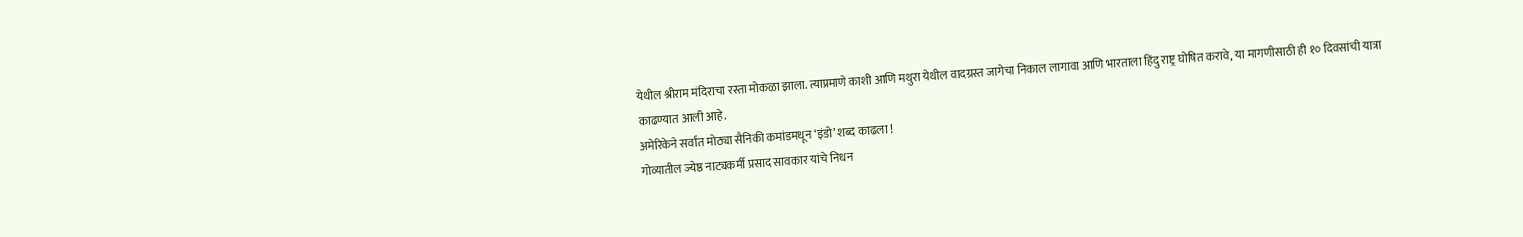येथील श्रीराम मंदिराचा रस्ता मोकळा झाला. त्याप्रमाणे काशी आणि मथुरा येथील वादग्रस्त जागेचा निकाल लागावा आणि भारताला हिंदु राष्ट्र घोषित करावे, या मागणीसाठी ही १० दिवसांची यात्रा काढण्यात आली आहे.
अमेरिकेने सर्वांत मोठ्या सैनिकी कमांडमधून ‘इंडो’ शब्द काढला !
गोव्यातील ज्येष्ठ नाट्यकर्मी प्रसाद सावकार यांचे निधन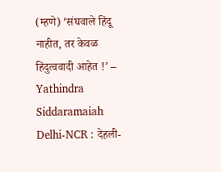(म्हणे) ‘संघवाले हिंदू नाहीत, तर केवळ हिंदुत्ववादी आहेत !’ – Yathindra Siddaramaiah
Delhi-NCR : देहली-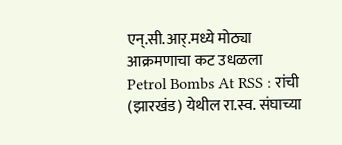एन्.सी.आर्.मध्ये मोठ्या आक्रमणाचा कट उधळला
Petrol Bombs At RSS : रांची (झारखंड) येथील रा.स्व. संघाच्या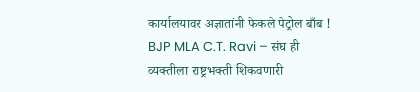कार्यालयावर अज्ञातांनी फेकले पेट्रोल बाँब !
BJP MLA C.T. Ravi – संघ ही व्यक्तीला राष्ट्रभक्ती शिकवणारी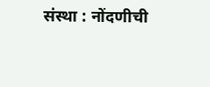संस्था : नोंदणीची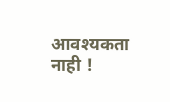आवश्यकता नाही !